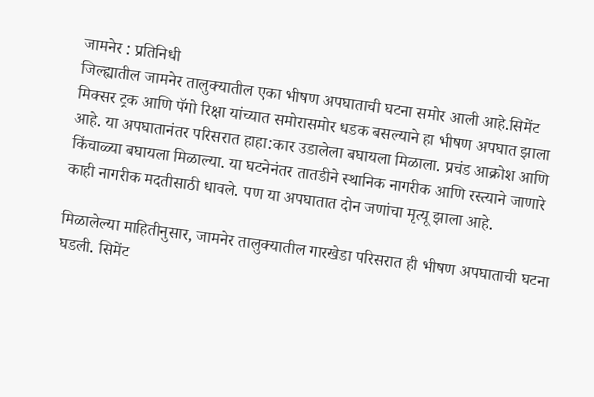जामनेर : प्रतिनिधी
जिल्ह्यातील जामनेर तालुक्यातील एका भीषण अपघाताची घटना समोर आली आहे.सिमेंट मिक्सर ट्रक आणि पॅगो रिक्षा यांच्यात समोरासमोर धडक बसल्याने हा भीषण अपघात झाला आहे. या अपघातानंतर परिसरात हाहा:कार उडालेला बघायला मिळाला. प्रचंड आक्रोश आणि किंचाळ्या बघायला मिळाल्या. या घटनेनंतर तातडीने स्थानिक नागरीक आणि रस्त्याने जाणारे काही नागरीक मदतीसाठी धावले. पण या अपघातात दोन जणांचा मृत्यू झाला आहे.

मिळालेल्या माहितीनुसार, जामनेर तालुक्यातील गारखेडा परिसरात ही भीषण अपघाताची घटना घडली. सिमेंट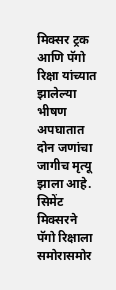मिक्सर ट्रक आणि पॅगो रिक्षा यांच्यात झालेल्या भीषण अपघातात दोन जणांचा जागीच मृत्यू झाला आहे. सिमेंट मिक्सरने पॅगो रिक्षाला समोरासमोर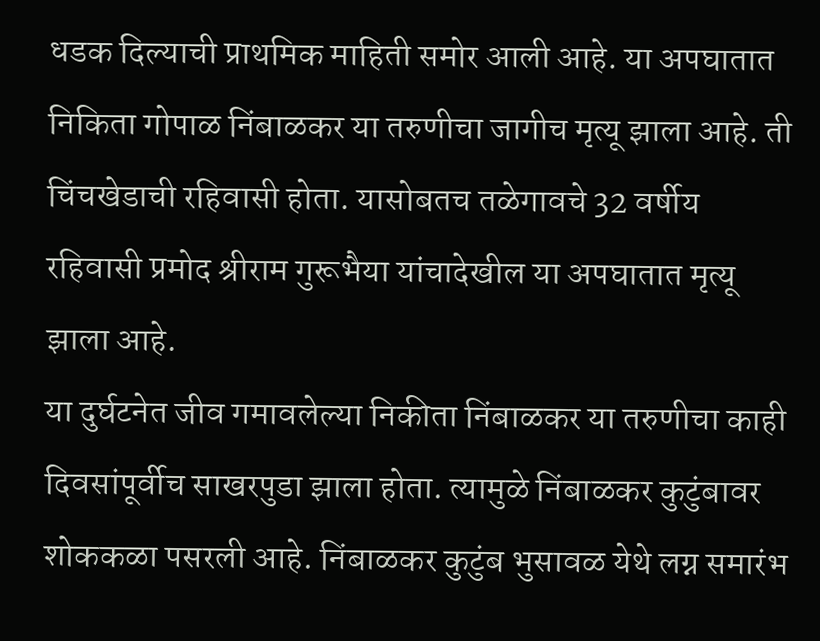धडक दिल्याची प्राथमिक माहिती समोर आली आहे. या अपघातात निकिता गोपाळ निंबाळकर या तरुणीचा जागीच मृत्यू झाला आहे. ती चिंचखेडाची रहिवासी होता. यासोबतच तळेगावचे 32 वर्षीय रहिवासी प्रमोद श्रीराम गुरूभैया यांचादेखील या अपघातात मृत्यू झाला आहे.
या दुर्घटनेत जीव गमावलेल्या निकीता निंबाळकर या तरुणीचा काही दिवसांपूर्वीच साखरपुडा झाला होता. त्यामुळे निंबाळकर कुटुंबावर शोककळा पसरली आहे. निंबाळकर कुटुंब भुसावळ येथे लग्न समारंभ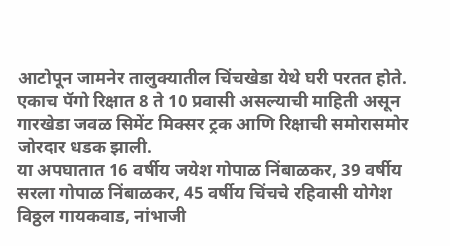आटोपून जामनेर तालुक्यातील चिंचखेडा येथे घरी परतत होते. एकाच पॅगो रिक्षात 8 ते 10 प्रवासी असल्याची माहिती असून गारखेडा जवळ सिमेंट मिक्सर ट्रक आणि रिक्षाची समोरासमोर जोरदार धडक झाली.
या अपघातात 16 वर्षीय जयेश गोपाळ निंबाळकर, 39 वर्षीय सरला गोपाळ निंबाळकर, 45 वर्षीय चिंचचे रहिवासी योगेश विठ्ठल गायकवाड, नांभाजी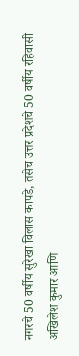नगरचे 50 वर्षीय सुरेखा विलास कापडे, तसेच उत्तर प्रदेशचे 50 वर्षीय रहिवासी अखिलेश कुमार आणि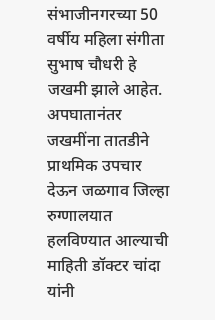संभाजीनगरच्या 50 वर्षीय महिला संगीता सुभाष चौधरी हे जखमी झाले आहेत. अपघातानंतर जखमींना तातडीने प्राथमिक उपचार देऊन जळगाव जिल्हा रुग्णालयात हलविण्यात आल्याची माहिती डॉक्टर चांदा यांनी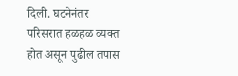दिली. घटनेनंतर परिसरात हळहळ व्यक्त होत असून पुढील तपास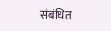संबंधित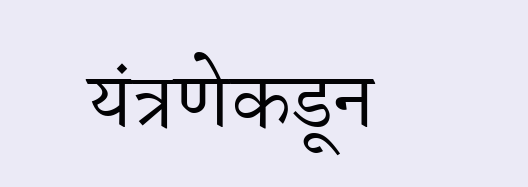यंत्रणेकडून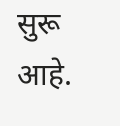सुरू आहे.